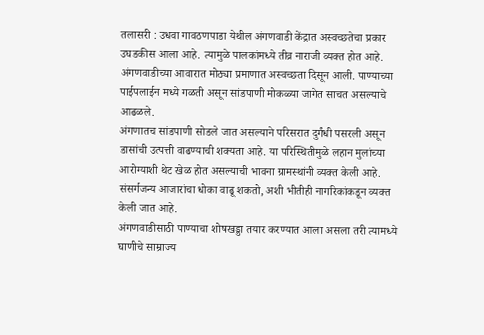तलासरी : उधवा गावठणपाडा येथील अंगणवाडी केंद्रात अस्वच्छतेचा प्रकार उघडकीस आला आहे. त्यामुळे पालकांमध्ये तीव्र नाराजी व्यक्त होत आहे. अंगणवाडीच्या आवारात मोठ्या प्रमाणात अस्वच्छता दिसून आली. पाण्याच्या पाईपलाईन मध्ये गळती असून सांडपाणी मोकळ्या जागेत साचत असल्याचे आढळले.
अंगणातच सांडपाणी सोडले जात असल्याने परिसरात दुर्गंधी पसरली असून डासांची उत्पत्ती वाढण्याची शक्यता आहे. या परिस्थितीमुळे लहान मुलांच्या आरोग्याशी थेट खेळ होत असल्याची भावना ग्रामस्थांनी व्यक्त केली आहे. संसर्गजन्य आजारांचा धोका वाढू शकतो, अशी भीतीही नागरिकांकडून व्यक्त केली जात आहे.
अंगणवाडीसाठी पाण्याचा शोषखड्डा तयार करण्यात आला असला तरी त्यामध्ये घाणीचे साम्राज्य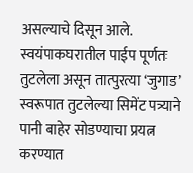असल्याचे दिसून आले. स्वयंपाकघरातील पाईप पूर्णतः तुटलेला असून तात्पुरत्या ‘जुगाड’ स्वरूपात तुटलेल्या सिमेंट पत्र्याने पानी बाहेर सोडण्याचा प्रयत्न करण्यात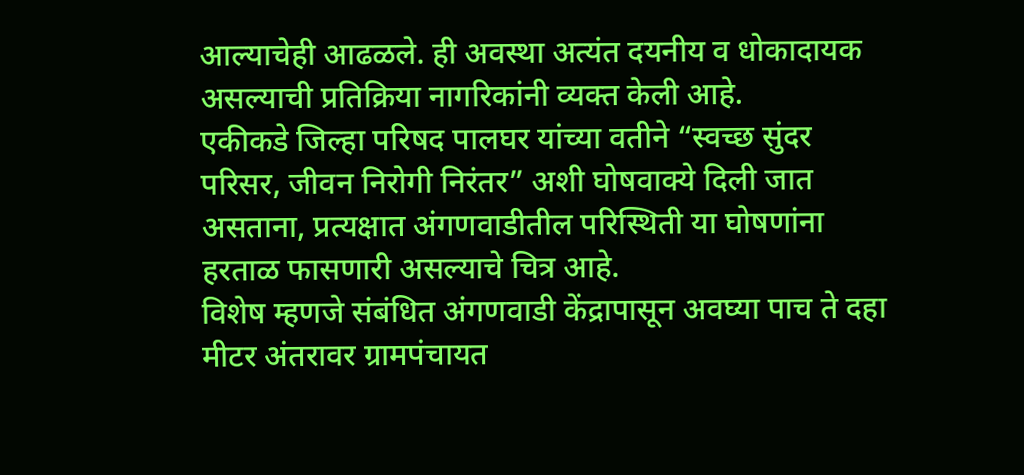आल्याचेही आढळले. ही अवस्था अत्यंत दयनीय व धोकादायक असल्याची प्रतिक्रिया नागरिकांनी व्यक्त केली आहे.
एकीकडे जिल्हा परिषद पालघर यांच्या वतीने “स्वच्छ सुंदर परिसर, जीवन निरोगी निरंतर” अशी घोषवाक्ये दिली जात असताना, प्रत्यक्षात अंगणवाडीतील परिस्थिती या घोषणांना हरताळ फासणारी असल्याचे चित्र आहे.
विशेष म्हणजे संबंधित अंगणवाडी केंद्रापासून अवघ्या पाच ते दहा मीटर अंतरावर ग्रामपंचायत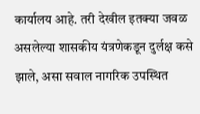कार्यालय आहे. तरी देखील इतक्या जवळ असलेल्या शासकीय यंत्रणेकडून दुर्लक्ष कसे झाले, असा सवाल नागरिक उपस्थित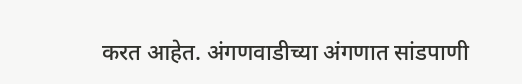करत आहेत. अंगणवाडीच्या अंगणात सांडपाणी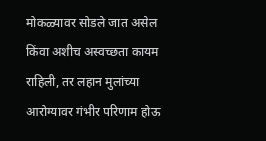मोकळ्यावर सोडले जात असेल किंवा अशीच अस्वच्छता कायम राहिली, तर लहान मुलांच्या आरोग्यावर गंभीर परिणाम होऊ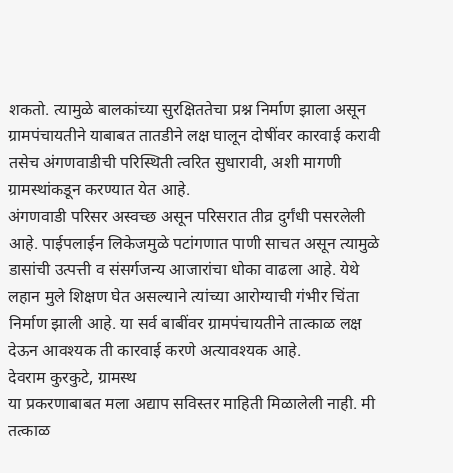शकतो. त्यामुळे बालकांच्या सुरक्षिततेचा प्रश्न निर्माण झाला असून ग्रामपंचायतीने याबाबत तातडीने लक्ष घालून दोषींवर कारवाई करावी तसेच अंगणवाडीची परिस्थिती त्वरित सुधारावी, अशी मागणी ग्रामस्थांकडून करण्यात येत आहे.
अंगणवाडी परिसर अस्वच्छ असून परिसरात तीव्र दुर्गंधी पसरलेली आहे. पाईपलाईन लिकेजमुळे पटांगणात पाणी साचत असून त्यामुळे डासांची उत्पत्ती व संसर्गजन्य आजारांचा धोका वाढला आहे. येथे लहान मुले शिक्षण घेत असल्याने त्यांच्या आरोग्याची गंभीर चिंता निर्माण झाली आहे. या सर्व बाबींवर ग्रामपंचायतीने तात्काळ लक्ष देऊन आवश्यक ती कारवाई करणे अत्यावश्यक आहे.
देवराम कुरकुटे, ग्रामस्थ
या प्रकरणाबाबत मला अद्याप सविस्तर माहिती मिळालेली नाही. मी तत्काळ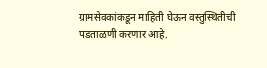ग्रामसेवकांकडून माहिती घेऊन वस्तुस्थितीची पडताळणी करणार आहे.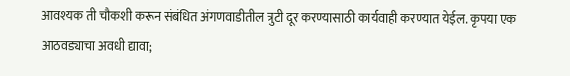आवश्यक ती चौकशी करून संबंधित अंगणवाडीतील त्रुटी दूर करण्यासाठी कार्यवाही करण्यात येईल. कृपया एक आठवड्याचा अवधी द्यावा;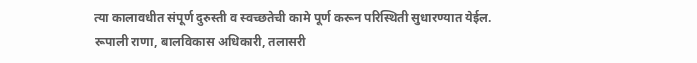त्या कालावधीत संपूर्ण दुरुस्ती व स्वच्छतेची कामे पूर्ण करून परिस्थिती सुधारण्यात येईल.
रूपाली राणा, बालविकास अधिकारी, तलासरी